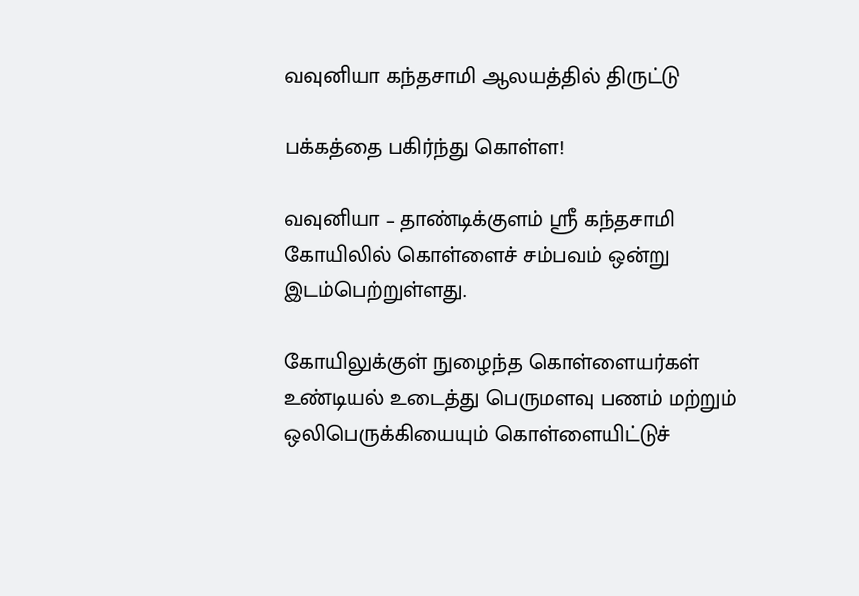வவுனியா கந்தசாமி ஆலயத்தில் திருட்டு

பக்கத்தை பகிர்ந்து கொள்ள!

வவுனியா – தாண்டிக்குளம் ஸ்ரீ கந்தசாமி கோயிலில் கொள்ளைச் சம்பவம் ஒன்று இடம்பெற்றுள்ளது.

கோயிலுக்குள் நுழைந்த கொள்ளையர்கள் உண்டியல் உடைத்து பெருமளவு பணம் மற்றும் ஒலிபெருக்கியையும் கொள்ளையிட்டுச்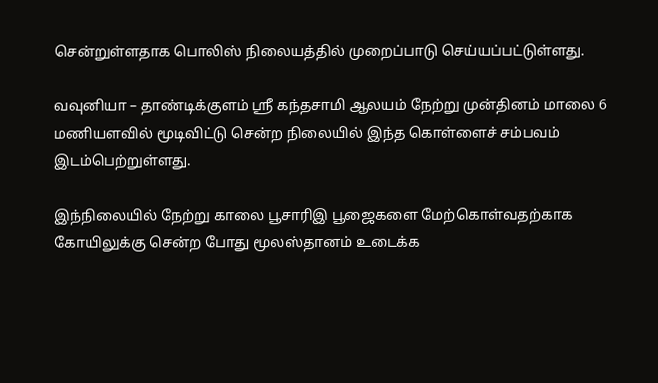சென்றுள்ளதாக பொலிஸ் நிலையத்தில் முறைப்பாடு செய்யப்பட்டுள்ளது.

வவுனியா – தாண்டிக்குளம் ஸ்ரீ கந்தசாமி ஆலயம் நேற்று முன்தினம் மாலை 6 மணியளவில் மூடிவிட்டு சென்ற நிலையில் இந்த கொள்ளைச் சம்பவம் இடம்பெற்றுள்ளது.

இந்நிலையில் நேற்று காலை பூசாரிஇ பூஜைகளை மேற்கொள்வதற்காக கோயிலுக்கு சென்ற போது மூலஸ்தானம் உடைக்க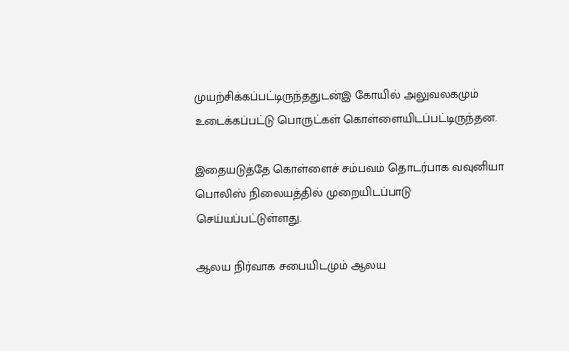முயற்சிக்கப்பட்டிருந்ததுடன்இ கோயில் அலுவலகமும் உடைக்கப்பட்டு பொருட்கள் கொள்ளையிடப்பட்டிருந்தன.

இதையடுத்தே கொள்ளைச் சம்பவம் தொடர்பாக வவுனியா பொலிஸ் நிலையத்தில் முறையிடப்பாடு செய்யப்பட்டுள்ளது.

ஆலய நிர்வாக சபையிடமும் ஆலய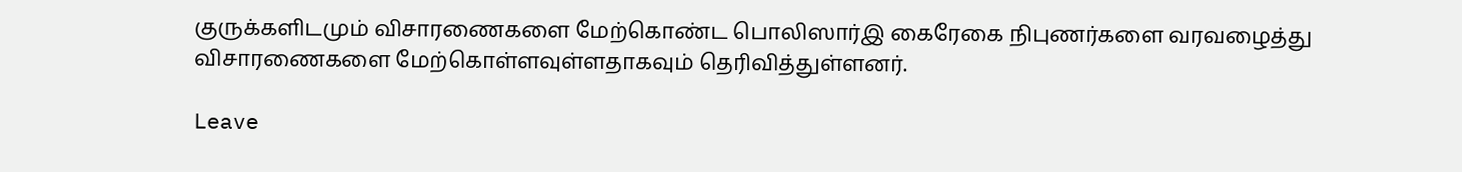குருக்களிடமும் விசாரணைகளை மேற்கொண்ட பொலிஸார்இ கைரேகை நிபுணர்களை வரவழைத்து விசாரணைகளை மேற்கொள்ளவுள்ளதாகவும் தெரிவித்துள்ளனர்.

Leave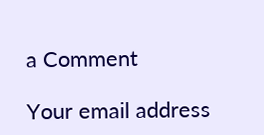a Comment

Your email address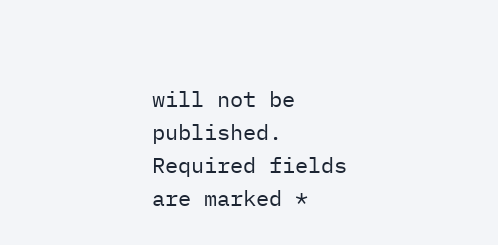will not be published. Required fields are marked *